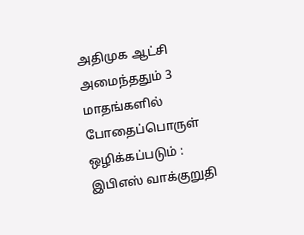அதிமுக ஆட்சி அமைந்ததும் 3 மாதங்களில் போதைப்பொருள் ஒழிக்கப்படும் : இபிஎஸ் வாக்குறுதி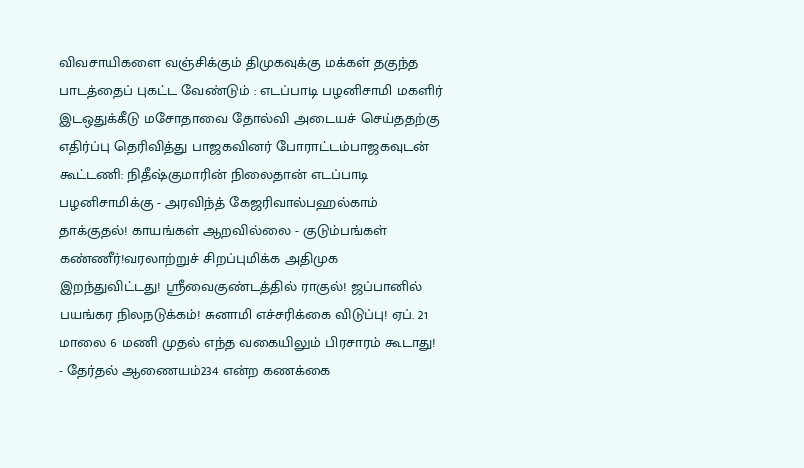விவசாயிகளை வஞ்சிக்கும் திமுகவுக்கு மக்கள் தகுந்த பாடத்தைப் புகட்ட வேண்டும் : எடப்பாடி பழனிசாமி மகளிர் இடஒதுக்கீடு மசோதாவை தோல்வி அடையச் செய்ததற்கு எதிர்ப்பு தெரிவித்து பாஜகவினர் போராட்டம்பாஜகவுடன் கூட்டணி: நிதீஷ்குமாரின் நிலைதான் எடப்பாடி பழனிசாமிக்கு - அரவிந்த் கேஜரிவால்பஹல்காம் தாக்குதல்! காயங்கள் ஆறவில்லை - குடும்பங்கள் கண்ணீர்!வரலாற்றுச் சிறப்புமிக்க அதிமுக இறந்துவிட்டது! ஸ்ரீவைகுண்டத்தில் ராகுல்! ஜப்பானில் பயங்கர நிலநடுக்கம்! சுனாமி எச்சரிக்கை விடுப்பு! ஏப். 21 மாலை 6 மணி முதல் எந்த வகையிலும் பிரசாரம் கூடாது! - தேர்தல் ஆணையம்234 என்ற கணக்கை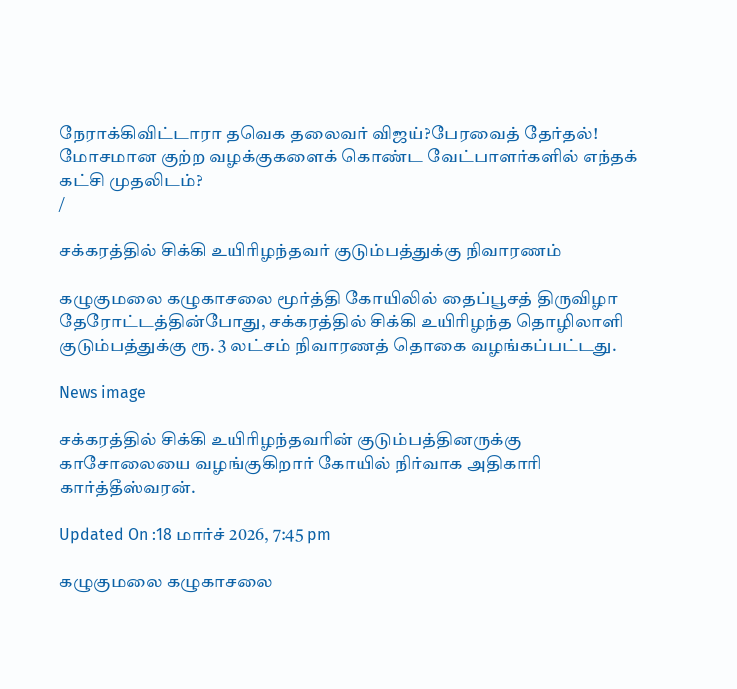நேராக்கிவிட்டாரா தவெக தலைவர் விஜய்?பேரவைத் தேர்தல்! மோசமான குற்ற வழக்குகளைக் கொண்ட வேட்பாளர்களில் எந்தக் கட்சி முதலிடம்?
/

சக்கரத்தில் சிக்கி உயிரிழந்தவர் குடும்பத்துக்கு நிவாரணம்

கழுகுமலை கழுகாசலை மூர்த்தி கோயிலில் தைப்பூசத் திருவிழா தேரோட்டத்தின்போது, சக்கரத்தில் சிக்கி உயிரிழந்த தொழிலாளி குடும்பத்துக்கு ரூ. 3 லட்சம் நிவாரணத் தொகை வழங்கப்பட்டது.

News image

சக்கரத்தில் சிக்கி உயிரிழந்தவரின் குடும்பத்தினருக்கு காசோலையை வழங்குகிறார் கோயில் நிர்வாக அதிகாரி கார்த்தீஸ்வரன்.

Updated On :18 மார்ச் 2026, 7:45 pm

கழுகுமலை கழுகாசலை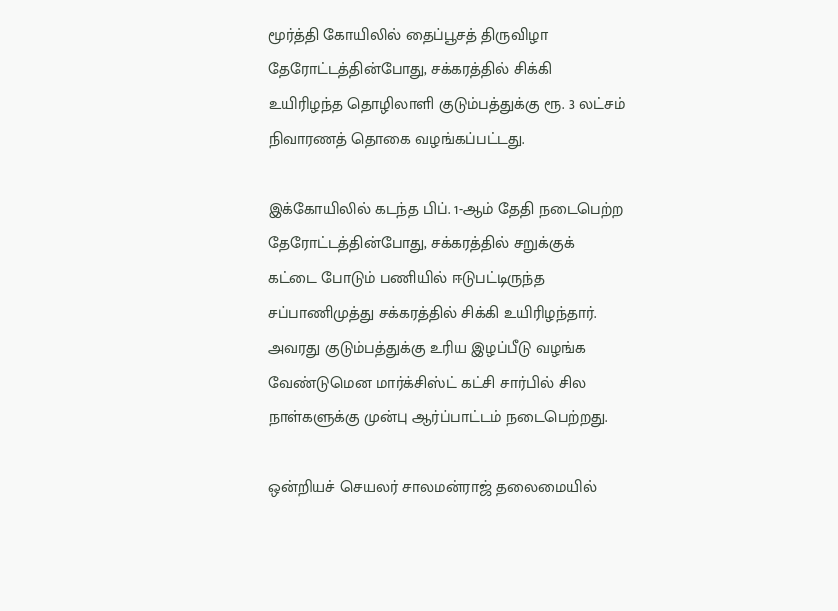மூர்த்தி கோயிலில் தைப்பூசத் திருவிழா தேரோட்டத்தின்போது, சக்கரத்தில் சிக்கி உயிரிழந்த தொழிலாளி குடும்பத்துக்கு ரூ. 3 லட்சம் நிவாரணத் தொகை வழங்கப்பட்டது.

இக்கோயிலில் கடந்த பிப். 1-ஆம் தேதி நடைபெற்ற தேரோட்டத்தின்போது, சக்கரத்தில் சறுக்குக் கட்டை போடும் பணியில் ஈடுபட்டிருந்த சப்பாணிமுத்து சக்கரத்தில் சிக்கி உயிரிழந்தார். அவரது குடும்பத்துக்கு உரிய இழப்பீடு வழங்க வேண்டுமென மார்க்சிஸ்ட் கட்சி சார்பில் சில நாள்களுக்கு முன்பு ஆர்ப்பாட்டம் நடைபெற்றது.

ஒன்றியச் செயலர் சாலமன்ராஜ் தலைமையில்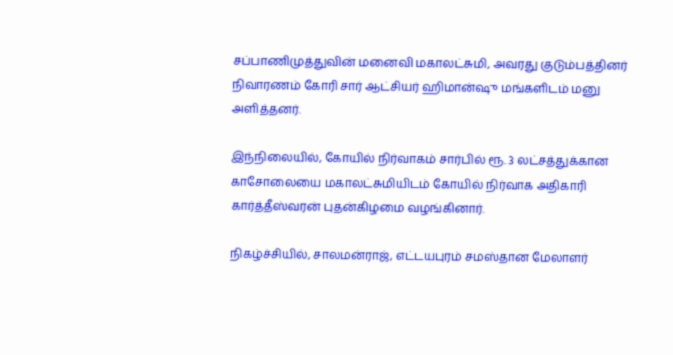சப்பாணிமுத்துவின் மனைவி மகாலட்சுமி, அவரது குடும்பத்தினர் நிவாரணம் கோரி சார் ஆட்சியர் ஹிமான்ஷு மங்களிடம் மனு அளித்தனர்.

இந்நிலையில், கோயில் நிர்வாகம் சார்பில் ரூ. 3 லட்சத்துக்கான காசோலையை மகாலட்சுமியிடம் கோயில் நிர்வாக அதிகாரி கார்த்தீஸ்வரன் புதன்கிழமை வழங்கினார்.

நிகழ்ச்சியில், சாலமன்ராஜ், எட்டயபுரம் சமஸ்தான மேலாளர்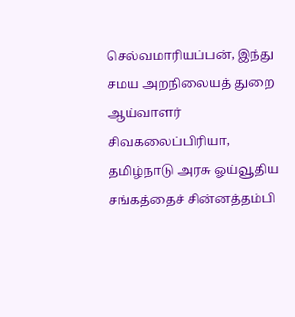செல்வமாரியப்பன், இந்து சமய அறநிலையத் துறை ஆய்வாளர் சிவகலைப்பிரியா, தமிழ்நாடு அரசு ஓய்வூதிய சங்கத்தைச் சின்னத்தம்பி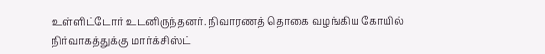உள்ளிட்டோர் உடனிருந்தனர். நிவாரணத் தொகை வழங்கிய கோயில் நிர்வாகத்துக்கு மார்க்சிஸ்ட்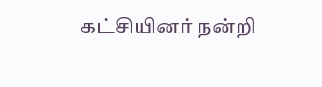கட்சியினர் நன்றி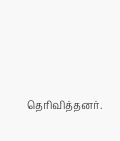தெரிவித்தனர்.